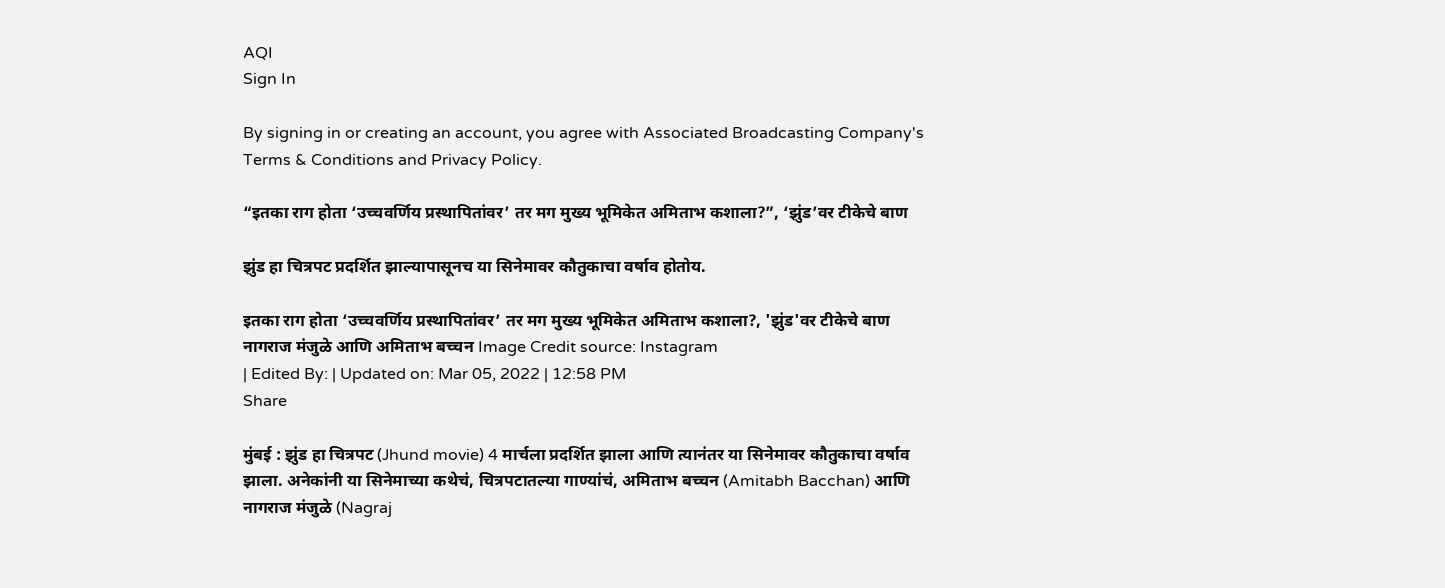AQI
Sign In

By signing in or creating an account, you agree with Associated Broadcasting Company's Terms & Conditions and Privacy Policy.

“इतका राग होता ‘उच्चवर्णिय प्रस्थापितांवर’ तर मग मुख्य भूमिकेत अमिताभ कशाला?”, ‘झुंड’वर टीकेचे बाण

झुंड हा चित्रपट प्रदर्शित झाल्यापासूनच या सिनेमावर कौतुकाचा वर्षाव होतोय.

इतका राग होता ‘उच्चवर्णिय प्रस्थापितांवर’ तर मग मुख्य भूमिकेत अमिताभ कशाला?, 'झुंड'वर टीकेचे बाण
नागराज मंजुळे आणि अमिताभ बच्चन Image Credit source: Instagram
| Edited By: | Updated on: Mar 05, 2022 | 12:58 PM
Share

मुंबई : झुंड हा चित्रपट (Jhund movie) 4 मार्चला प्रदर्शित झाला आणि त्यानंतर या सिनेमावर कौतुकाचा वर्षाव झाला. अनेकांनी या सिनेमाच्या कथेचं, चित्रपटातल्या गाण्यांचं, अमिताभ बच्चन (Amitabh Bacchan) आणि नागराज मंजुळे (Nagraj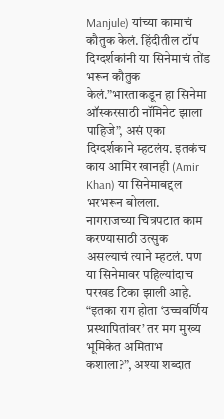Manjule) यांच्या कामाचं कौतुक केलं. हिंदीतील टॉप दिग्दर्शकांनी या सिनेमाचं तोंड भरून कौतुक केलं.”भारताकडून हा सिनेमा ऑस्करसाठी नॉमिनेट झाला पाहिजे”, असं एका दिग्दर्शकाने म्हटलंय. इतकंच काय आमिर खानही (Amir Khan) या सिनेमाबद्दल भरभरून बोलला. नागराजच्या चित्रपटात काम करण्यासाठी उत्सुक असल्याचं त्याने म्हटलं. पण या सिनेमावर पहिल्यांदाच परखड टिका झाली आहे. “इतका राग होता ‘उच्चवर्णिय प्रस्थापितांवर’ तर मग मुख्य भूमिकेत अमिताभ कशाला?”, अश्या शब्दात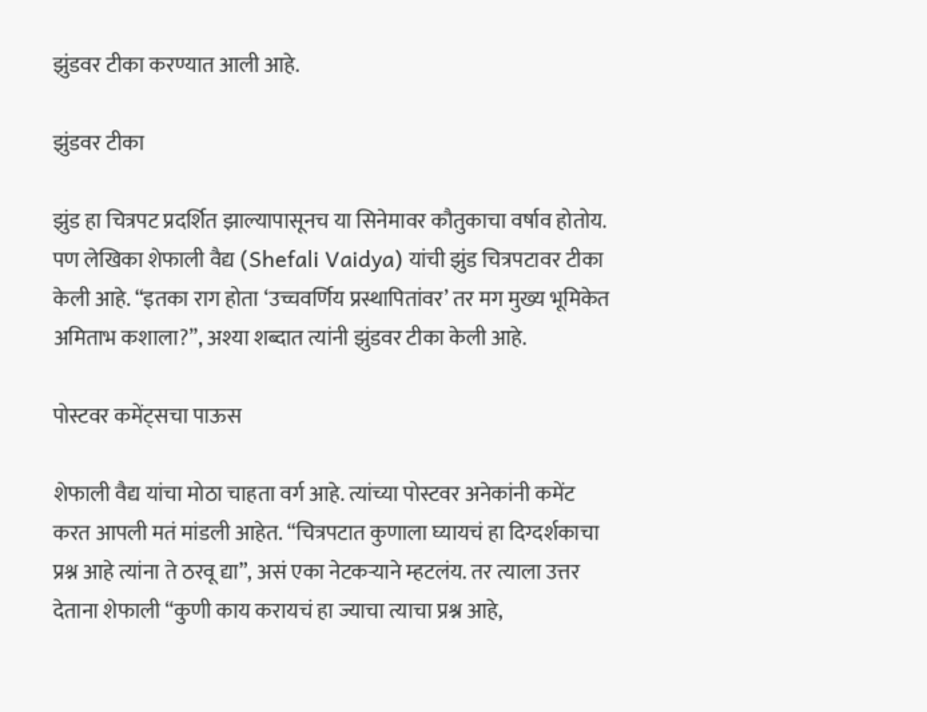झुंडवर टीका करण्यात आली आहे.

झुंडवर टीका

झुंड हा चित्रपट प्रदर्शित झाल्यापासूनच या सिनेमावर कौतुकाचा वर्षाव होतोय. पण लेखिका शेफाली वैद्य (Shefali Vaidya) यांची झुंड चित्रपटावर टीका केली आहे. “इतका राग होता ‘उच्चवर्णिय प्रस्थापितांवर’ तर मग मुख्य भूमिकेत अमिताभ कशाला?”, अश्या शब्दात त्यांनी झुंडवर टीका केली आहे.

पोस्टवर कमेंट्सचा पाऊस

शेफाली वैद्य यांचा मोठा चाहता वर्ग आहे. त्यांच्या पोस्टवर अनेकांनी कमेंट करत आपली मतं मांडली आहेत. “चित्रपटात कुणाला घ्यायचं हा दिग्दर्शकाचा प्रश्न आहे त्यांना ते ठरवू द्या”, असं एका नेटकऱ्याने म्हटलंय. तर त्याला उत्तर देताना शेफाली “कुणी काय करायचं हा ज्याचा त्याचा प्रश्न आहे,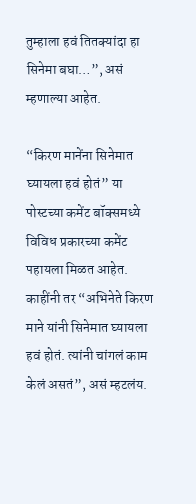तुम्हाला हवं तितक्यांदा हा सिनेमा बघा…”, असं म्हणाल्या आहेत.

“किरण मानेंना सिनेमात घ्यायला हवं होतं” या पोस्टच्या कमेंट बॉक्समध्ये विविध प्रकारच्या कमेंट पहायला मिळत आहेत. काहींनी तर “अभिनेते किरण माने यांनी सिनेमात घ्यायला हवं होतं. त्यांनी चांगलं काम केलं असतं”, असं म्हटलंय.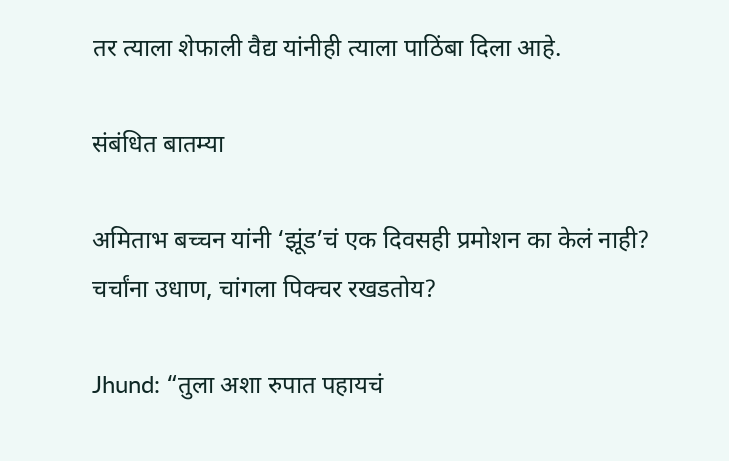तर त्याला शेफाली वैद्य यांनीही त्याला पाठिंबा दिला आहे.

संबंधित बातम्या

अमिताभ बच्चन यांनी ‘झूंड’चं एक दिवसही प्रमोशन का केलं नाही? चर्चांना उधाण, चांगला पिक्चर रखडतोय?

Jhund: “तुला अशा रुपात पहायचं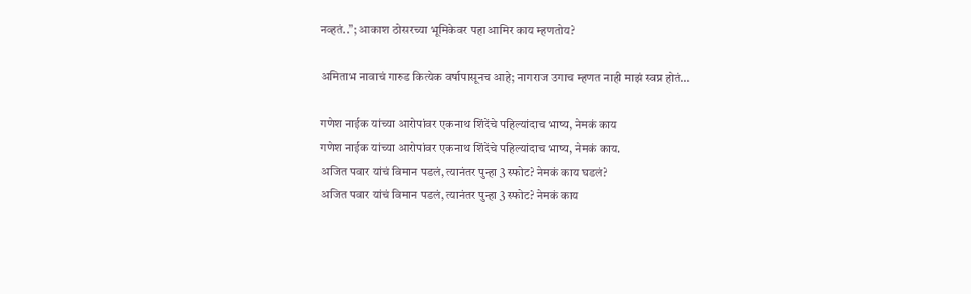नव्हतं..”; आकाश ठोसरच्या भूमिकेवर पहा आमिर काय म्हणतोय?

अमिताभ नावाचं गारुड कित्येक वर्षापासूनच आहे; नागराज उगाच म्हणत नाही माझं स्वप्न होतं…

गणेश नाईक यांच्या आरोपांवर एकनाथ शिंदेंचे पहिल्यांदाच भाष्य, नेमकं काय
गणेश नाईक यांच्या आरोपांवर एकनाथ शिंदेंचे पहिल्यांदाच भाष्य, नेमकं काय.
अजित पवार यांचं विमान पडलं, त्यानंतर पुन्हा 3 स्फोट? नेमकं काय घडलं?
अजित पवार यांचं विमान पडलं, त्यानंतर पुन्हा 3 स्फोट? नेमकं काय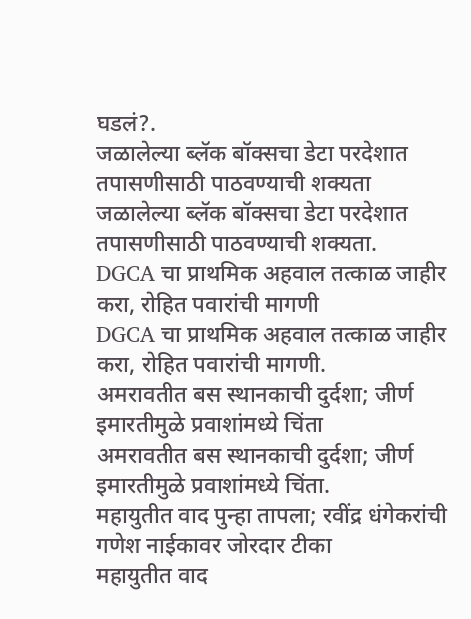घडलं?.
जळालेल्या ब्लॅक बॉक्सचा डेटा परदेशात तपासणीसाठी पाठवण्याची शक्यता
जळालेल्या ब्लॅक बॉक्सचा डेटा परदेशात तपासणीसाठी पाठवण्याची शक्यता.
DGCA चा प्राथमिक अहवाल तत्काळ जाहीर करा, रोहित पवारांची मागणी
DGCA चा प्राथमिक अहवाल तत्काळ जाहीर करा, रोहित पवारांची मागणी.
अमरावतीत बस स्थानकाची दुर्दशा; जीर्ण इमारतीमुळे प्रवाशांमध्ये चिंता
अमरावतीत बस स्थानकाची दुर्दशा; जीर्ण इमारतीमुळे प्रवाशांमध्ये चिंता.
महायुतीत वाद पुन्हा तापला; रवींद्र धंगेकरांची गणेश नाईकावर जोरदार टीका
महायुतीत वाद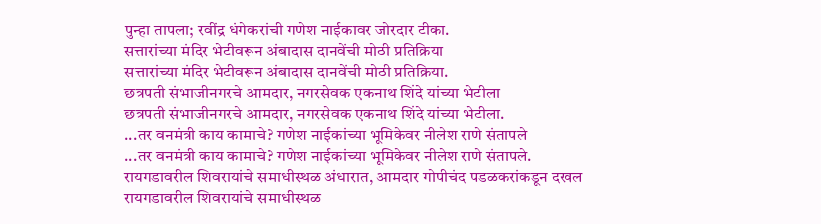पुन्हा तापला; रवींद्र धंगेकरांची गणेश नाईकावर जोरदार टीका.
सत्तारांच्या मंदिर भेटीवरून अंबादास दानवेंची मोठी प्रतिक्रिया
सत्तारांच्या मंदिर भेटीवरून अंबादास दानवेंची मोठी प्रतिक्रिया.
छत्रपती संभाजीनगरचे आमदार, नगरसेवक एकनाथ शिंदे यांच्या भेटीला
छत्रपती संभाजीनगरचे आमदार, नगरसेवक एकनाथ शिंदे यांच्या भेटीला.
...तर वनमंत्री काय कामाचे? गणेश नाईकांच्या भूमिकेवर नीलेश राणे संतापले
...तर वनमंत्री काय कामाचे? गणेश नाईकांच्या भूमिकेवर नीलेश राणे संतापले.
रायगडावरील शिवरायांचे समाधीस्थळ अंधारात, आमदार गोपीचंद पडळकरांकडून दखल
रायगडावरील शिवरायांचे समाधीस्थळ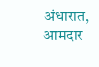अंधारात, आमदार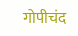गोपीचंद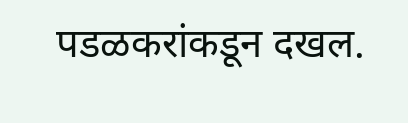पडळकरांकडून दखल.